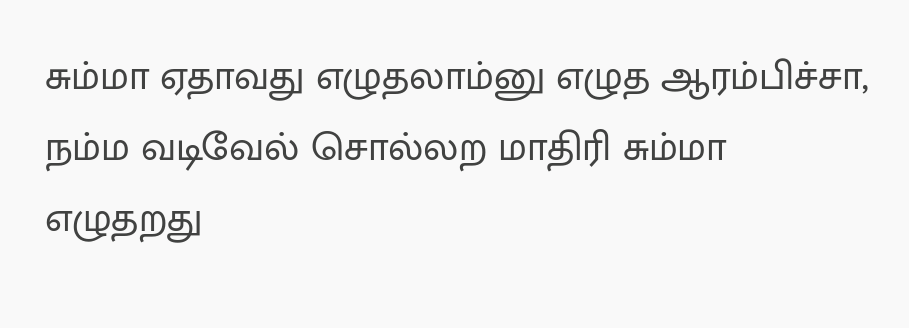சும்மா ஏதாவது எழுதலாம்னு எழுத ஆரம்பிச்சா,
நம்ம வடிவேல் சொல்லற மாதிரி சும்மா எழுதறது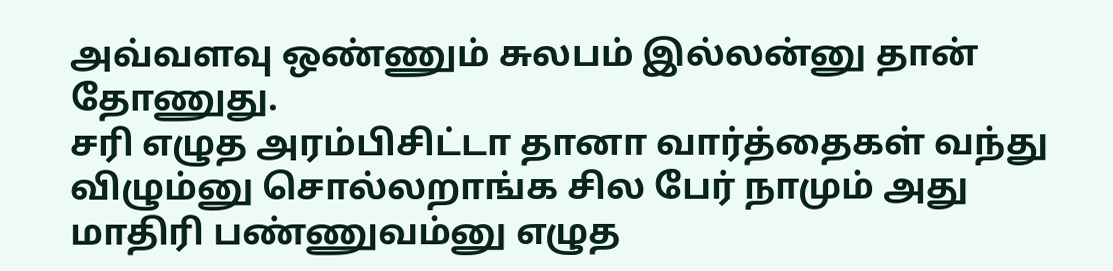அவ்வளவு ஒண்ணும் சுலபம் இல்லன்னு தான் தோணுது.
சரி எழுத அரம்பிசிட்டா தானா வார்த்தைகள் வந்து விழும்னு சொல்லறாங்க சில பேர் நாமும் அது மாதிரி பண்ணுவம்னு எழுத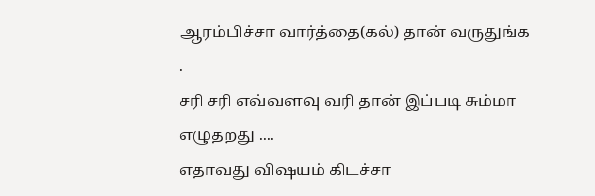ஆரம்பிச்சா வார்த்தை(கல்) தான் வருதுங்க .
சரி சரி எவ்வளவு வரி தான் இப்படி சும்மா எழுதறது ....
எதாவது விஷயம் கிடச்சா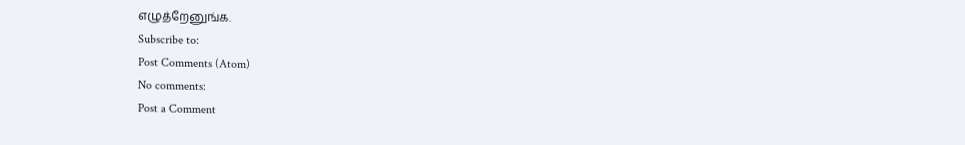எழுத்றேனுங்க.
Subscribe to:
Post Comments (Atom)
No comments:
Post a Comment